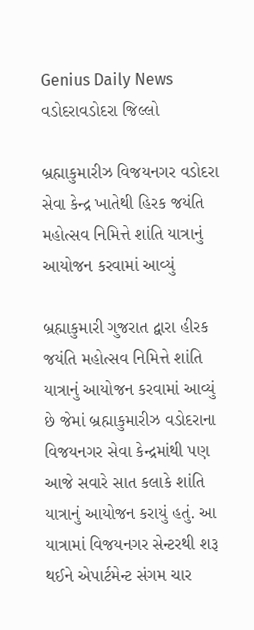Genius Daily News
વડોદરાવડોદરા જિલ્લો

બ્રહ્માકુમારીઝ વિજયનગર વડોદરા સેવા કેન્દ્ર ખાતેથી હિરક જયંતિ મહોત્સવ નિમિત્તે શાંતિ યાત્રાનું આયોજન કરવામાં આવ્યું

બ્રહ્માકુમારી ગુજરાત દ્વારા હીરક જયંતિ મહોત્સવ નિમિત્તે શાંતિ યાત્રાનું આયોજન કરવામાં આવ્યું છે જેમાં બ્રહ્માકુમારીઝ વડોદરાના વિજયનગર સેવા કેન્દ્રમાંથી પણ આજે સવારે સાત કલાકે શાંતિ યાત્રાનું આયોજન કરાયું હતું. આ યાત્રામાં વિજયનગર સેન્ટરથી શરૂ થઈને એપાર્ટમેન્ટ સંગમ ચાર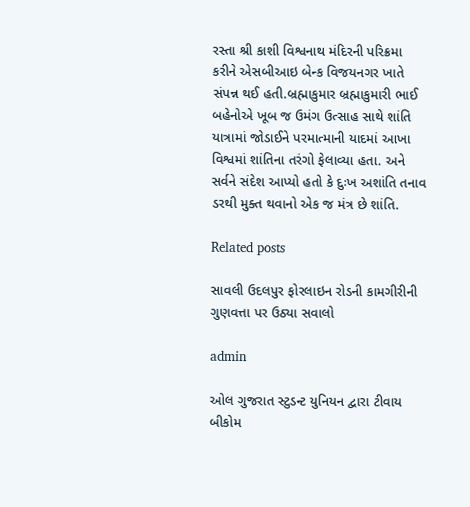રસ્તા શ્રી કાશી વિશ્વનાથ મંદિરની પરિક્રમા કરીને એસબીઆઇ બેન્ક વિજયનગર ખાતે સંપન્ન થઈ હતી.બ્રહ્માકુમાર બ્રહ્માકુમારી ભાઈ બહેનોએ ખૂબ જ ઉમંગ ઉત્સાહ સાથે શાંતિ યાત્રામાં જોડાઈને પરમાત્માની યાદમાં આખા વિશ્વમાં શાંતિના તરંગો ફેલાવ્યા હતા. અને સર્વને સંદેશ આપ્યો હતો કે દુઃખ અશાંતિ તનાવ ડરથી મુક્ત થવાનો એક જ મંત્ર છે શાંતિ.

Related posts

સાવલી ઉદલપુર ફોરલાઇન રોડની કામગીરીની ગુણવત્તા પર ઉઠ્યા સવાલો

admin

ઓલ ગુજરાત સ્ટુડન્ટ યુનિયન દ્વારા ટીવાય બીકોમ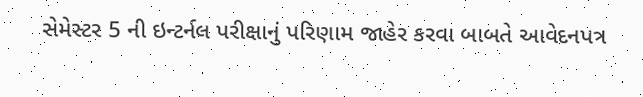સેમેસ્ટર 5 ની ઇન્ટર્નલ પરીક્ષાનું પરિણામ જાહેર કરવા બાબતે આવેદનપત્ર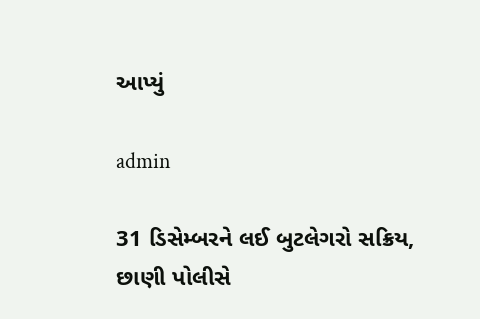આપ્યું

admin

31 ડિસેમ્બરને લઈ બુટલેગરો સક્રિય, છાણી પોલીસે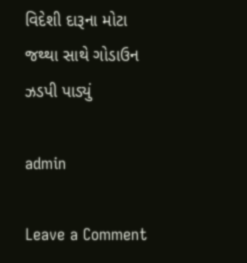વિદેશી દારૂના મોટા જથ્થા સાથે ગોડાઉન ઝડપી પાડ્યું

admin

Leave a Comment